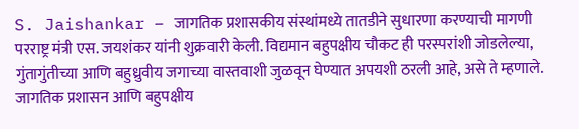S. Jaishankar – जागतिक प्रशासकीय संस्थांमध्ये तातडीने सुधारणा करण्याची मागणी परराष्ट्र मंत्री एस. जयशंकर यांनी शुक्रवारी केली. विद्यमान बहुपक्षीय चौकट ही परस्परांशी जोडलेल्या, गुंतागुंतीच्या आणि बहुध्रुवीय जगाच्या वास्तवाशी जुळवून घेण्यात अपयशी ठरली आहे, असे ते म्हणाले. जागतिक प्रशासन आणि बहुपक्षीय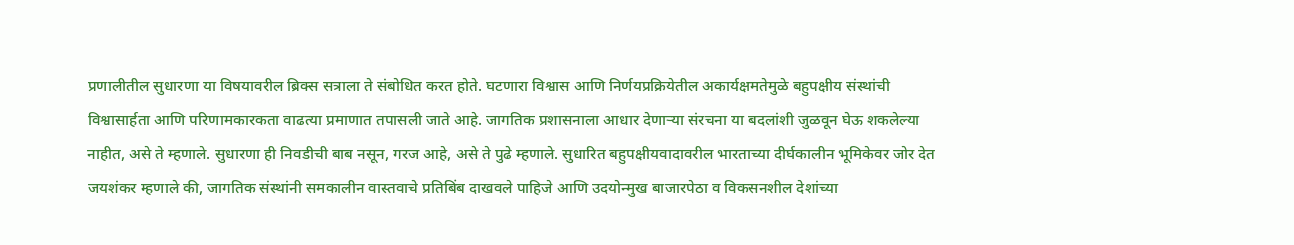प्रणालीतील सुधारणा या विषयावरील ब्रिक्स सत्राला ते संबोधित करत होते. घटणारा विश्वास आणि निर्णयप्रक्रियेतील अकार्यक्षमतेमुळे बहुपक्षीय संस्थांची विश्वासार्हता आणि परिणामकारकता वाढत्या प्रमाणात तपासली जाते आहे. जागतिक प्रशासनाला आधार देणाऱ्या संरचना या बदलांशी जुळवून घेऊ शकलेल्या नाहीत, असे ते म्हणाले. सुधारणा ही निवडीची बाब नसून, गरज आहे, असे ते पुढे म्हणाले. सुधारित बहुपक्षीयवादावरील भारताच्या दीर्घकालीन भूमिकेवर जोर देत जयशंकर म्हणाले की, जागतिक संस्थांनी समकालीन वास्तवाचे प्रतिबिंब दाखवले पाहिजे आणि उदयोन्मुख बाजारपेठा व विकसनशील देशांच्या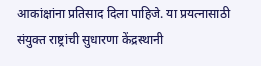आकांक्षांना प्रतिसाद दिला पाहिजे. या प्रयत्नासाठी संयुक्त राष्ट्रांची सुधारणा केंद्रस्थानी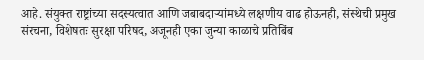आहे. संयुक्त राष्ट्रांच्या सदस्यत्वात आणि जबाबदाऱ्यांमध्ये लक्षणीय वाढ होऊनही, संस्थेची प्रमुख संरचना, विशेषतः सुरक्षा परिषद, अजूनही एका जुन्या काळाचे प्रतिबिंब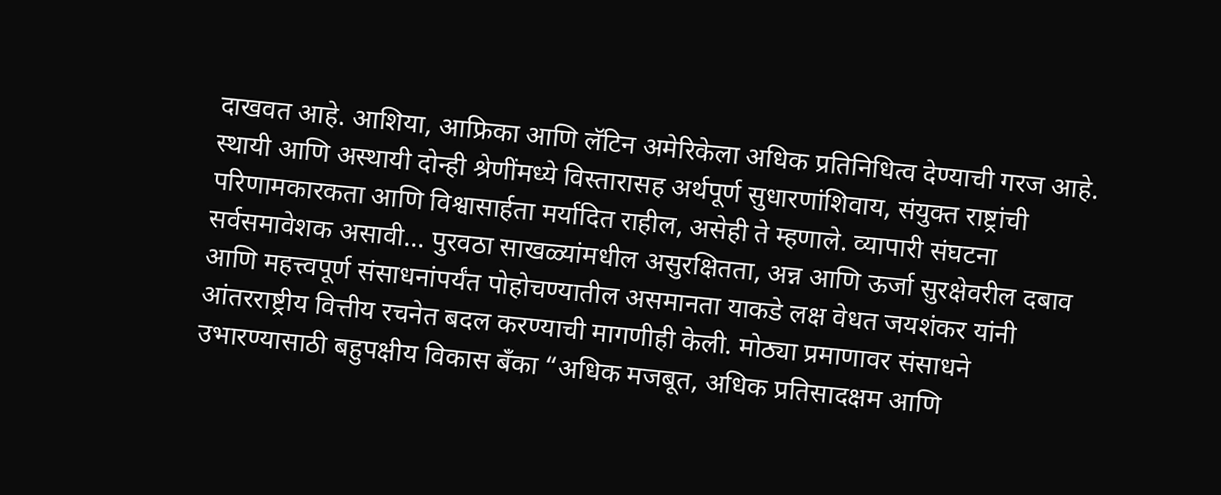दाखवत आहे. आशिया, आफ्रिका आणि लॅटिन अमेरिकेला अधिक प्रतिनिधित्व देण्याची गरज आहे. स्थायी आणि अस्थायी दोन्ही श्रेणींमध्ये विस्तारासह अर्थपूर्ण सुधारणांशिवाय, संयुक्त राष्ट्रांची परिणामकारकता आणि विश्वासार्हता मर्यादित राहील, असेही ते म्हणाले. व्यापारी संघटना सर्वसमावेशक असावी… पुरवठा साखळ्यांमधील असुरक्षितता, अन्न आणि ऊर्जा सुरक्षेवरील दबाव आणि महत्त्वपूर्ण संसाधनांपर्यंत पोहोचण्यातील असमानता याकडे लक्ष वेधत जयशंकर यांनी आंतरराष्ट्रीय वित्तीय रचनेत बदल करण्याची मागणीही केली. मोठ्या प्रमाणावर संसाधने उभारण्यासाठी बहुपक्षीय विकास बँका “अधिक मजबूत, अधिक प्रतिसादक्षम आणि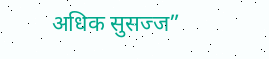अधिक सुसज्ज”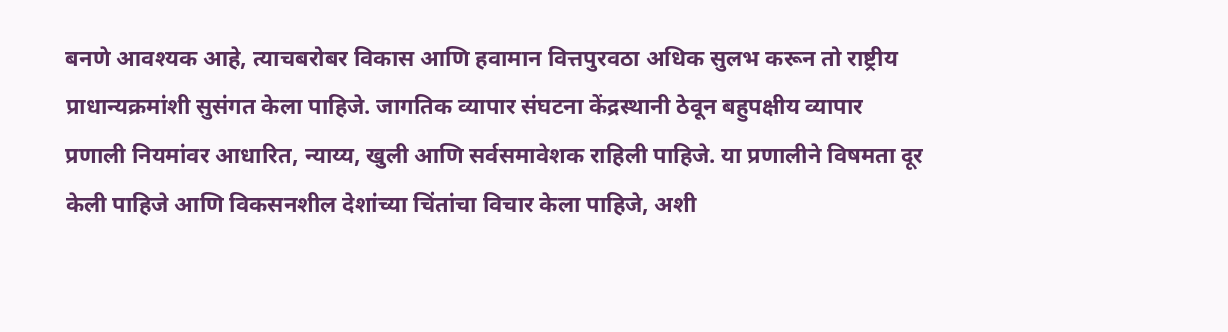बनणे आवश्यक आहे, त्याचबरोबर विकास आणि हवामान वित्तपुरवठा अधिक सुलभ करून तो राष्ट्रीय प्राधान्यक्रमांशी सुसंगत केला पाहिजे. जागतिक व्यापार संघटना केंद्रस्थानी ठेवून बहुपक्षीय व्यापार प्रणाली नियमांवर आधारित, न्याय्य, खुली आणि सर्वसमावेशक राहिली पाहिजे. या प्रणालीने विषमता दूर केली पाहिजे आणि विकसनशील देशांच्या चिंतांचा विचार केला पाहिजे, अशी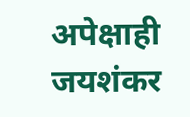अपेक्षाही जयशंकर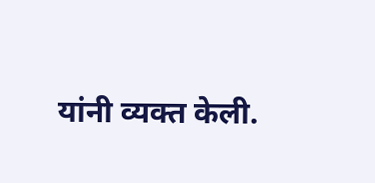यांनी व्यक्त केली.